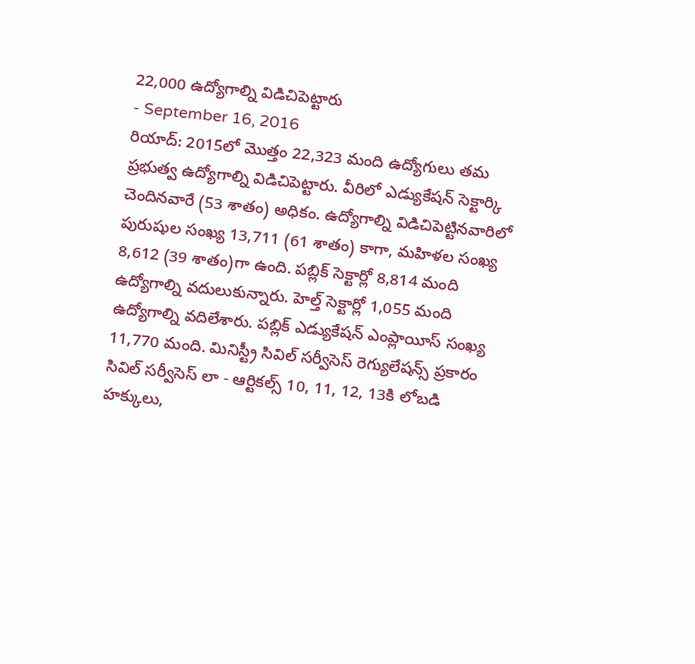22,000 ఉద్యోగాల్ని విడిచిపెట్టారు
- September 16, 2016
రియాద్: 2015లో మొత్తం 22,323 మంది ఉద్యోగులు తమ ప్రభుత్వ ఉద్యోగాల్ని విడిచిపెట్టారు. వీరిలో ఎడ్యుకేషన్ సెక్టార్కి చెందినవారే (53 శాతం) అధికం. ఉద్యోగాల్ని విడిచిపెట్టినవారిలో పురుషుల సంఖ్య 13,711 (61 శాతం) కాగా, మహిళల సంఖ్య 8,612 (39 శాతం)గా ఉంది. పబ్లిక్ సెక్టార్లో 8,814 మంది ఉద్యోగాల్ని వదులుకున్నారు. హెల్త్ సెక్టార్లో 1,055 మంది ఉద్యోగాల్ని వదిలేశారు. పబ్లిక్ ఎడ్యుకేషన్ ఎంప్లాయీస్ సంఖ్య 11,770 మంది. మినిస్ట్రీ సివిల్ సర్వీసెస్ రెగ్యులేషన్స్ ప్రకారం సివిల్ సర్వీసెస్ లా - ఆర్టికల్స్ 10, 11, 12, 13కి లోబడి హక్కులు,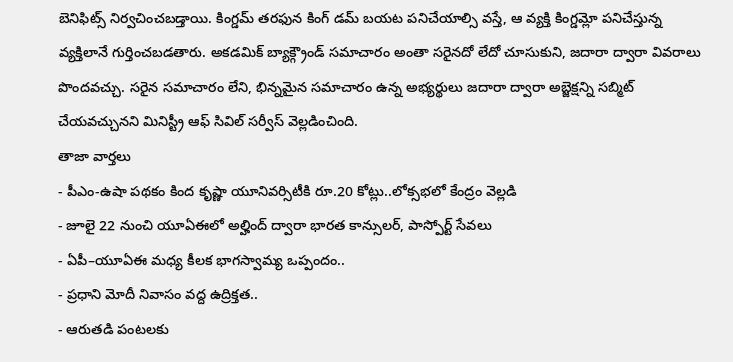బెనిఫిట్స్ నిర్వచించబడ్తాయి. కింగ్డమ్ తరఫున కింగ్ డమ్ బయట పనిచేయాల్సి వస్తే, ఆ వ్యక్తి కింగ్డమ్లో పనిచేస్తున్న వ్యక్తిలానే గుర్తించబడతారు. అకడమిక్ బ్యాక్గ్రౌండ్ సమాచారం అంతా సరైనదో లేదో చూసుకుని, జదారా ద్వారా వివరాలు పొందవచ్చు. సరైన సమాచారం లేని, భిన్నమైన సమాచారం ఉన్న అభ్యర్థులు జదారా ద్వారా అబ్జెక్షన్ని సబ్మిట్ చేయవచ్చునని మినిస్ట్రీ ఆఫ్ సివిల్ సర్వీస్ వెల్లడించింది.
తాజా వార్తలు
- పీఎం-ఉషా పథకం కింద కృష్ణా యూనివర్సిటీకి రూ.20 కోట్లు..లోక్సభలో కేంద్రం వెల్లడి
- జూలై 22 నుంచి యూఏఈలో అల్హింద్ ద్వారా భారత కాన్సులర్, పాస్పోర్ట్ సేవలు
- ఏపీ–యూఏఈ మధ్య కీలక భాగస్వామ్య ఒప్పందం..
- ప్రధాని మోదీ నివాసం వద్ద ఉద్రిక్తత..
- ఆరుతడి పంటలకు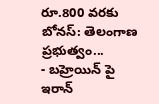రూ.800 వరకు బోనస్: తెలంగాణ ప్రభుత్వం...
- బహ్రెయిన్ పై ఇరాన్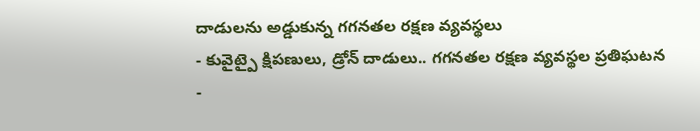దాడులను అడ్డుకున్న గగనతల రక్షణ వ్యవస్థలు
- కువైట్పై క్షిపణులు, డ్రోన్ దాడులు.. గగనతల రక్షణ వ్యవస్థల ప్రతిఘటన
-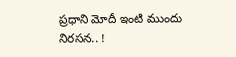ప్రధాని మోదీ ఇంటి ముందు నిరసన.. !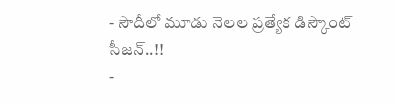- సౌదీలో మూడు నెలల ప్రత్యేక డిస్కౌంట్ సీజన్..!!
-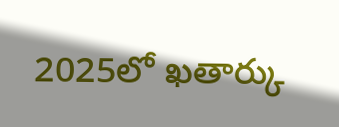2025లో ఖతార్కు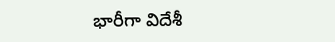భారీగా విదేశీ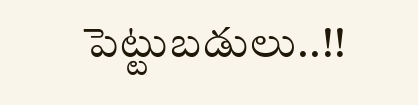పెట్టుబడులు..!!